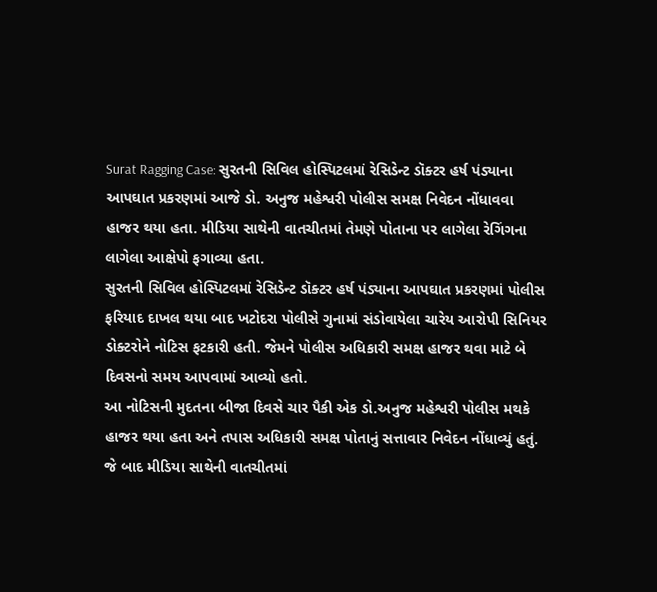Surat Ragging Case: સુરતની સિવિલ હોસ્પિટલમાં રેસિડેન્ટ ડૉક્ટર હર્ષ પંડ્યાના આપઘાત પ્રકરણમાં આજે ડો. અનુજ મહેશ્વરી પોલીસ સમક્ષ નિવેદન નોંધાવવા હાજર થયા હતા. મીડિયા સાથેની વાતચીતમાં તેમણે પોતાના પર લાગેલા રેગિંગના લાગેલા આક્ષેપો ફગાવ્યા હતા.
સુરતની સિવિલ હોસ્પિટલમાં રેસિડેન્ટ ડૉક્ટર હર્ષ પંડ્યાના આપઘાત પ્રકરણમાં પોલીસ ફરિયાદ દાખલ થયા બાદ ખટોદરા પોલીસે ગુનામાં સંડોવાયેલા ચારેય આરોપી સિનિયર ડોક્ટરોને નોટિસ ફટકારી હતી. જેમને પોલીસ અધિકારી સમક્ષ હાજર થવા માટે બે દિવસનો સમય આપવામાં આવ્યો હતો.
આ નોટિસની મુદતના બીજા દિવસે ચાર પૈકી એક ડો.અનુજ મહેશ્વરી પોલીસ મથકે હાજર થયા હતા અને તપાસ અધિકારી સમક્ષ પોતાનું સત્તાવાર નિવેદન નોંધાવ્યું હતું. જે બાદ મીડિયા સાથેની વાતચીતમાં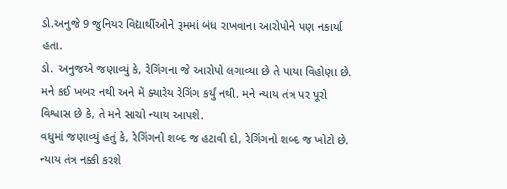ડો.અનુજે 9 જુનિયર વિદ્યાર્થીઓને રૂમમાં બંધ રાખવાના આરોપોને પણ નકાર્યા હતા.
ડો. અનુજએ જણાવ્યું કે, રેગિંગના જે આરોપો લગાવ્યા છે તે પાયા વિહોણા છે. મને કઈ ખબર નથી અને મેં ક્યારેય રેગિંગ કર્યું નથી. મને ન્યાય તંત્ર પર પૂરો વિશ્વાસ છે કે, તે મને સાચો ન્યાય આપશે.
વધુમાં જણાવ્યું હતું કે, રેગિંગનો શબ્દ જ હટાવી દો, રેગિંગનો શબ્દ જ ખોટો છે. ન્યાય તંત્ર નક્કી કરશે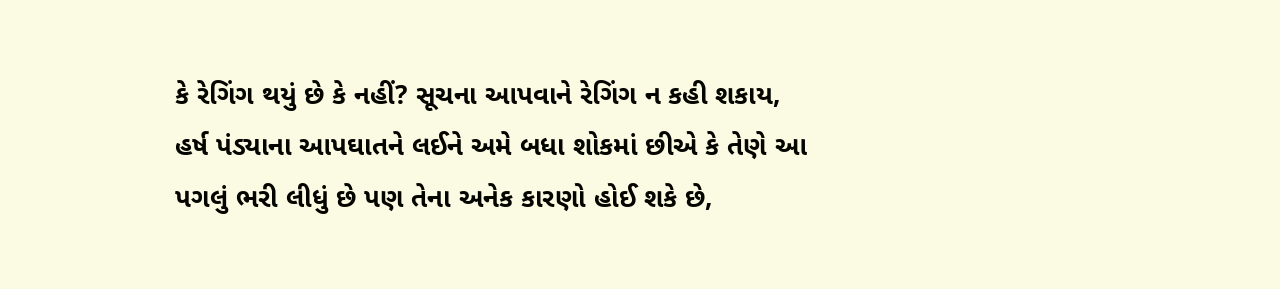કે રેગિંગ થયું છે કે નહીં? સૂચના આપવાને રેગિંગ ન કહી શકાય, હર્ષ પંડ્યાના આપઘાતને લઈને અમે બધા શોકમાં છીએ કે તેણે આ પગલું ભરી લીધું છે પણ તેના અનેક કારણો હોઈ શકે છે,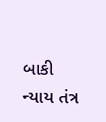બાકી ન્યાય તંત્ર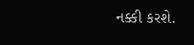નક્કી કરશે.